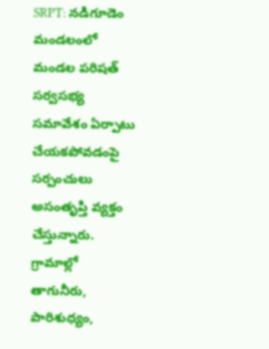SRPT: నడిగూడెం మండలంలో మండల పరిషత్ సర్వసభ్య సమావేశం ఏర్పాటు చేయకపోవడంపై సర్పంచులు అసంతృప్తి వ్యక్తం చేస్తున్నారు. గ్రామాల్లో తాగునీరు, పారిశుధ్యం,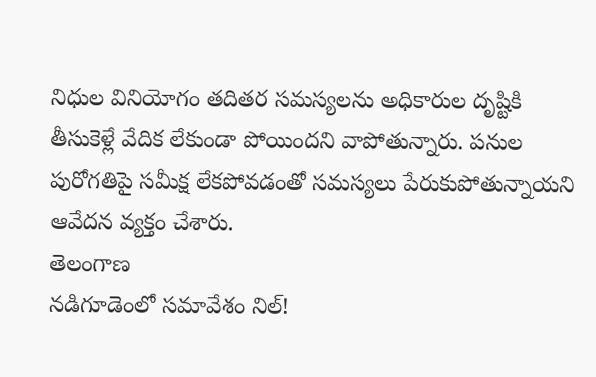నిధుల వినియోగం తదితర సమస్యలను అధికారుల దృష్టికి తీసుకెళ్లే వేదిక లేకుండా పోయిందని వాపోతున్నారు. పనుల పురోగతిపై సమీక్ష లేకపోవడంతో సమస్యలు పేరుకుపోతున్నాయని ఆవేదన వ్యక్తం చేశారు.
తెలంగాణ
నడిగూడెంలో సమావేశం నిల్!